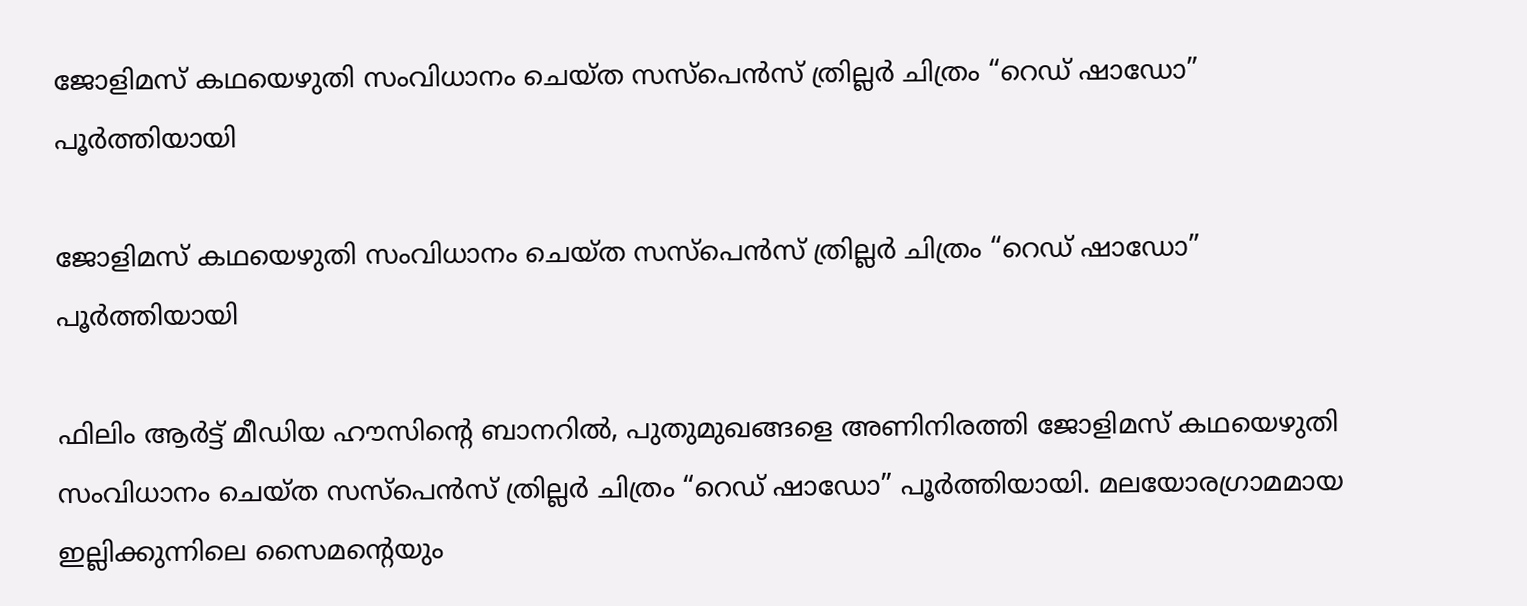ജോളിമസ് കഥയെഴുതി സംവിധാനം ചെയ്ത സസ്പെൻസ് ത്രില്ലർ ചിത്രം “റെഡ് ഷാഡോ” പൂർത്തിയായി

ജോളിമസ് കഥയെഴുതി സംവിധാനം ചെയ്ത സസ്പെൻസ് ത്രില്ലർ ചിത്രം “റെഡ് ഷാഡോ” പൂർത്തിയായി

ഫിലിം ആർട്ട് മീഡിയ ഹൗസിന്റെ ബാനറിൽ, പുതുമുഖങ്ങളെ അണിനിരത്തി ജോളിമസ് കഥയെഴുതി സംവിധാനം ചെയ്ത സസ്പെൻസ് ത്രില്ലർ ചിത്രം “റെഡ് ഷാഡോ” പൂർത്തിയായി. മലയോരഗ്രാമമായ ഇല്ലിക്കുന്നിലെ സൈമന്റെയും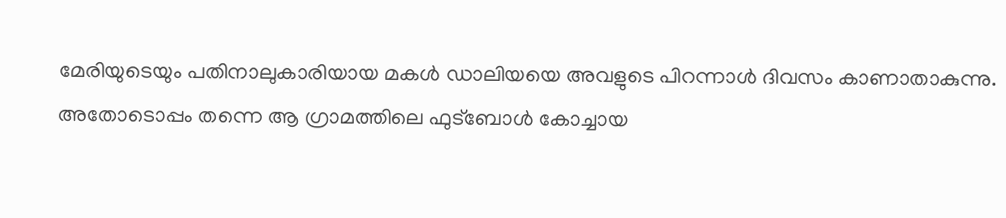മേരിയുടെയും പതിനാലുകാരിയായ മകൾ ഡാലിയയെ അവളുടെ പിറന്നാൾ ദിവസം കാണാതാകുന്നു. അതോടൊപ്പം തന്നെ ആ ഗ്രാമത്തിലെ ഫുട്ബോൾ കോച്ചായ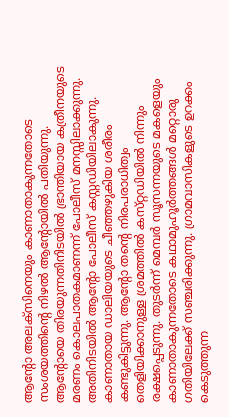ആന്റോ അലക്സിനെയും കാണാതാകുന്നതോടെ സംശയത്തിന്റെ നിഴൽ ആന്റോയിൽ പതിയുന്നു. ആന്റോയെ തിരയുന്നതിനിടയിൽ ഭ്രാന്തിയായ കത്രീനയുടെ മരണം കൊലപാതകമാണന്ന് പോലീസ് മനസ്സിലാക്കുന്നു. അതിനിടയിൽ ആന്റോ പോലീസ് കസ്റ്റഡിയിലാകുന്നു. കാണാതായ ഡാലിയയുടെ ചീഞ്ഞഴുകിയ ശരീരം കണ്ടുകിട്ടുന്നു. ആന്റോ തന്റെ നിരപരാധിത്വം തെളിയിക്കാനുള്ള ശ്രമത്തിൽ കസ്‌റ്റഡിയിൽ നിന്നും രക്ഷപ്പെടുന്നു. തുടർന്ന് മെമ്പർ സൂസന്നയുടെ മകളെയും കാണാതാകുന്നതോടെ കഥാമുഹൂർത്തങ്ങൾ മറ്റൊരു ഗതിയിലേക്ക് സഞ്ചരിക്കുന്നു. ഗ്രാമവാസികളുടെ ഉറക്കം കെടുത്തുന്ന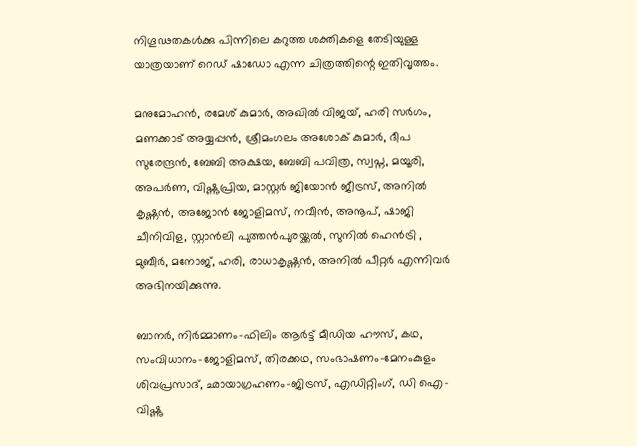നിഗൂഢതകൾക്കു പിന്നിലെ കറുത്ത ശക്തികളെ തേടിയുള്ള യാത്രയാണ് റെഡ് ഷാഡോ എന്ന ചിത്രത്തിന്റെ ഇതിവൃത്തം.

മനുമോഹൻ, രമേശ് കുമാർ, അഖിൽ വിജയ്, ഹരി സർഗം, മണക്കാട് അയ്യപ്പൻ, ശ്രീമംഗലം അശോക് കുമാർ, ദീപ സുരേന്ദ്രൻ, ബേബി അക്ഷയ, ബേബി പവിത്ര, സ്വപ്ന, മയൂരി, അപർണ, വിഷ്ണുപ്രിയ, മാസ്റ്റർ ജിയോൻ ജീട്രസ്, അനിൽ കൃഷ്ണൻ, അജോൻ ജോളിമസ്, നവീൻ, അനൂപ്, ഷാജി ചീനിവിള, സ്റ്റാൻലി പുത്തൻപുരയ്ക്കൽ, സുനിൽ ഹെൻട്രി , മുബീർ, മനോജ്, ഹരി, രാധാകൃഷ്ണൻ, അനിൽ പീറ്റർ എന്നിവർ അഭിനയിക്കുന്നു.

ബാനർ, നിർമ്മാണം-ഫിലിം ആർട്ട് മീഡിയ ഹൗസ്, കഥ, സംവിധാനം-ജോളിമസ്, തിരക്കഥ, സംഭാഷണം-മേനംകുളം ശിവപ്രസാദ്, ഛായാഗ്രഹണം-ജിട്രസ്, എഡിറ്റിംഗ്, ഡി ഐ-വിഷ്ണു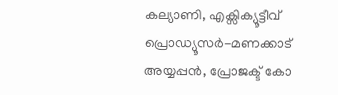കല്യാണി, എക്സിക്യൂട്ടീവ് പ്രൊഡ്യൂസർ-മണക്കാട് അയ്യപ്പൻ, പ്രോജക്ട് കോ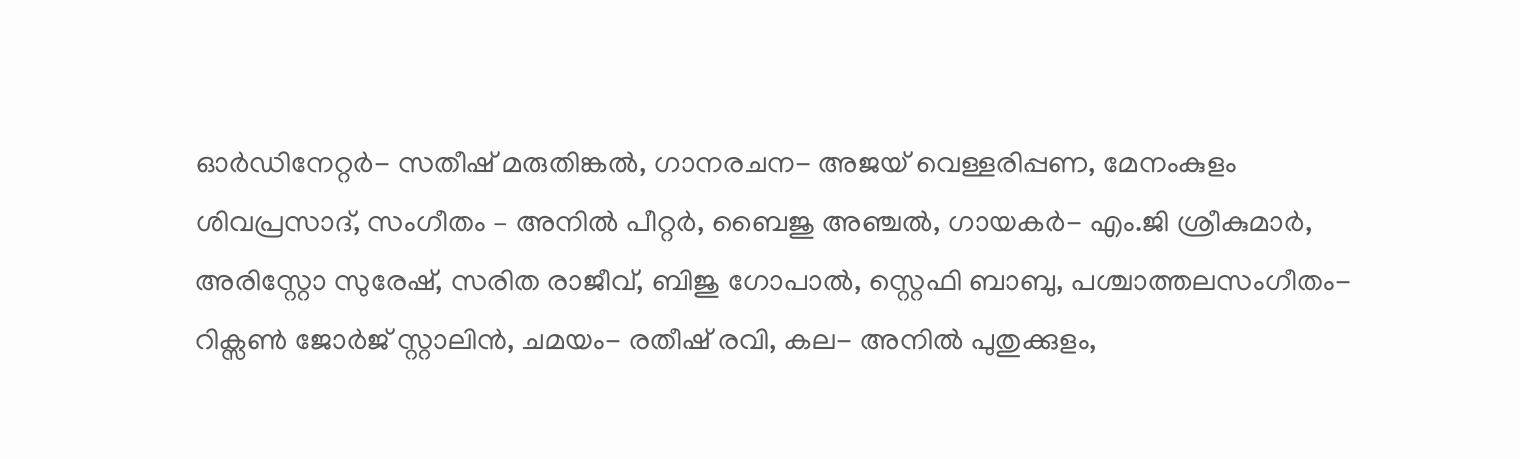ഓർഡിനേറ്റർ- സതീഷ് മരുതിങ്കൽ, ഗാനരചന- അജയ് വെള്ളരിപ്പണ, മേനംകുളം ശിവപ്രസാദ്, സംഗീതം – അനിൽ പീറ്റർ, ബൈജു അഞ്ചൽ, ഗായകർ- എം.ജി ശ്രീകുമാർ, അരിസ്റ്റോ സുരേഷ്, സരിത രാജീവ്, ബിജു ഗോപാൽ, സ്റ്റെഫി ബാബു, പശ്ചാത്തലസംഗീതം-റിക്സൺ ജോർജ് സ്റ്റാലിൻ, ചമയം- രതീഷ് രവി, കല- അനിൽ പുതുക്കുളം,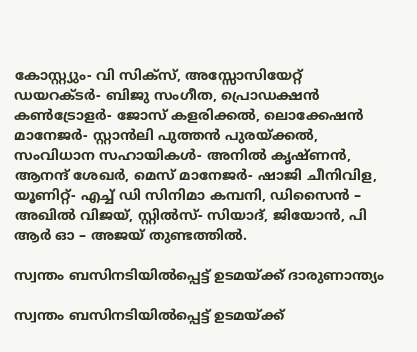കോസ്റ്റ്യും- വി സിക്സ്, അസ്സോസിയേറ്റ് ഡയറക്ടർ- ബിജു സംഗീത, പ്രൊഡക്ഷൻ കൺട്രോളർ- ജോസ് കളരിക്കൽ, ലൊക്കേഷൻ മാനേജർ- സ്റ്റാൻലി പുത്തൻ പുരയ്ക്കൽ, സംവിധാന സഹായികൾ- അനിൽ കൃഷ്ണൻ, ആനന്ദ് ശേഖർ, മെസ് മാനേജർ- ഷാജി ചീനിവിള, യൂണിറ്റ്- എച്ച് ഡി സിനിമാ കമ്പനി, ഡിസൈൻ – അഖിൽ വിജയ്, സ്റ്റിൽസ്- സിയാദ്, ജിയോൻ, പി ആർ ഓ – അജയ് തുണ്ടത്തിൽ.

സ്വന്തം ബസിനടിയിൽപ്പെട്ട് ഉടമയ്ക്ക് ദാരുണാന്ത്യം

സ്വന്തം ബസിനടിയിൽപ്പെട്ട് ഉടമയ്ക്ക്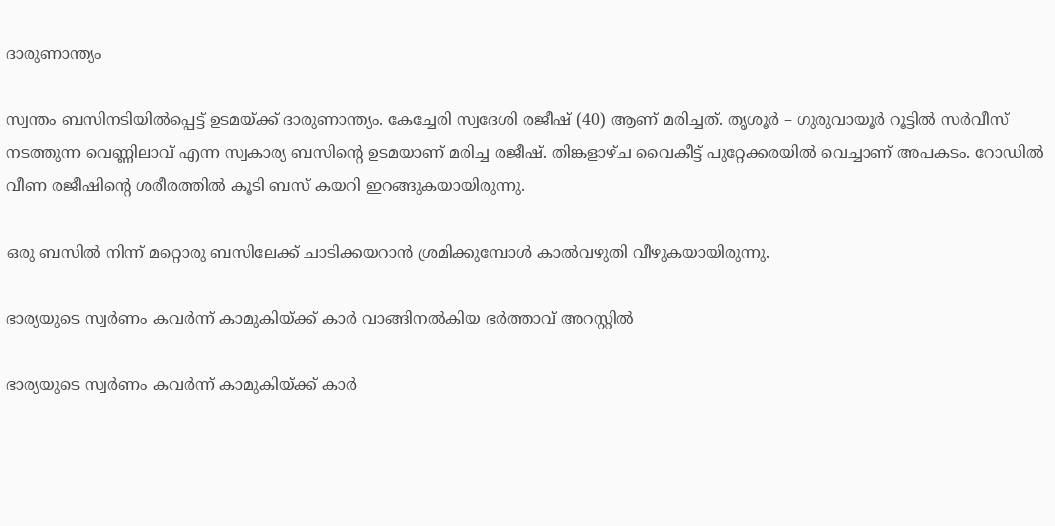ദാരുണാന്ത്യം

സ്വന്തം ബസിനടിയില്‍പ്പെട്ട് ഉടമയ്ക്ക് ദാരുണാന്ത്യം. കേച്ചേരി സ്വദേശി രജീഷ് (40) ആണ് മരിച്ചത്. തൃശൂര്‍ – ഗുരുവായൂര്‍ റൂട്ടില്‍ സര്‍വീസ് നടത്തുന്ന വെണ്ണിലാവ് എന്ന സ്വകാര്യ ബസിന്റെ ഉടമയാണ് മരിച്ച രജീഷ്. തിങ്കളാഴ്ച വൈകീട്ട് പുറ്റേക്കരയില്‍ വെച്ചാണ് അപകടം. റോഡില്‍ വീണ രജീഷിന്റെ ശരീരത്തില്‍ കൂടി ബസ് കയറി ഇറങ്ങുകയായിരുന്നു.

ഒരു ബസില്‍ നിന്ന് മറ്റൊരു ബസിലേക്ക് ചാടിക്കയറാന്‍ ശ്രമിക്കുമ്പോള്‍ കാല്‍വഴുതി വീഴുകയായിരുന്നു.

ഭാര്യയുടെ സ്വർണം കവര്‍ന്ന് കാമുകിയ്ക്ക് കാർ വാങ്ങിനൽകിയ ഭർത്താവ് അറസ്റ്റിൽ

ഭാര്യയുടെ സ്വർണം കവര്‍ന്ന് കാമുകിയ്ക്ക് കാർ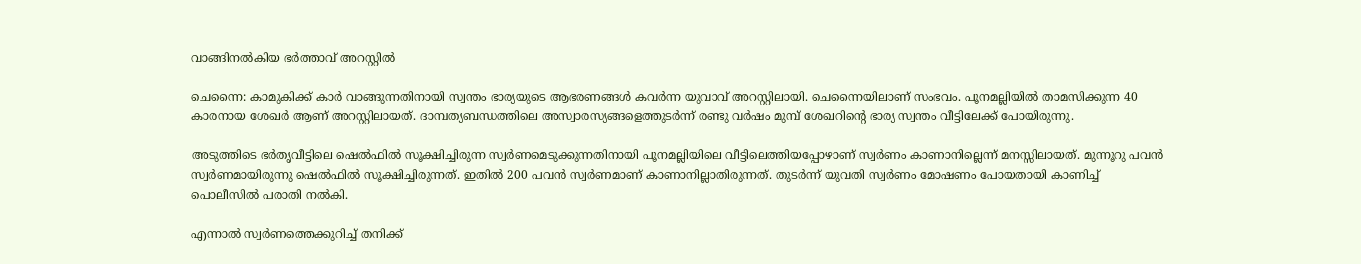വാങ്ങിനൽകിയ ഭർത്താവ് അറസ്റ്റിൽ

ചെന്നൈ: കാമുകിക്ക് കാർ വാങ്ങുന്നതിനായി സ്വന്തം ഭാര്യയുടെ ആഭരണങ്ങള്‍ കവര്‍ന്ന യുവാവ് അറസ്റ്റിലായി. ചെന്നൈയിലാണ് സംഭവം. പൂനമല്ലിയില്‍ താമസിക്കുന്ന 40 കാരനായ ശേഖർ ആണ് അറസ്റ്റിലായത്. ദാമ്പത്യബന്ധത്തിലെ അസ്വാരസ്യങ്ങളെത്തുടർന്ന് രണ്ടു വർഷം മുമ്പ് ശേഖറിന്റെ ഭാര്യ സ്വന്തം വീട്ടിലേക്ക് പോയിരുന്നു.

അടുത്തിടെ ഭർതൃവീട്ടിലെ ഷെല്‍ഫില്‍ സൂക്ഷിച്ചിരുന്ന സ്വര്‍ണമെടുക്കുന്നതിനായി പൂനമല്ലിയിലെ വീട്ടിലെത്തിയപ്പോഴാണ് സ്വർണം കാണാനില്ലെന്ന് മനസ്സിലായത്. മുന്നൂറു പവന്‍ സ്വര്‍ണമായിരുന്നു ഷെല്‍ഫില്‍ സൂക്ഷിച്ചിരുന്നത്. ഇതില്‍ 200 പവന്‍ സ്വര്‍ണമാണ് കാണാനില്ലാതിരുന്നത്. തുടർന്ന് യുവതി സ്വർണം മോഷണം പോയതായി കാണിച്ച് പൊലീസിൽ പരാതി നൽകി.

എന്നാൽ സ്വർണത്തെക്കുറിച്ച് തനിക്ക്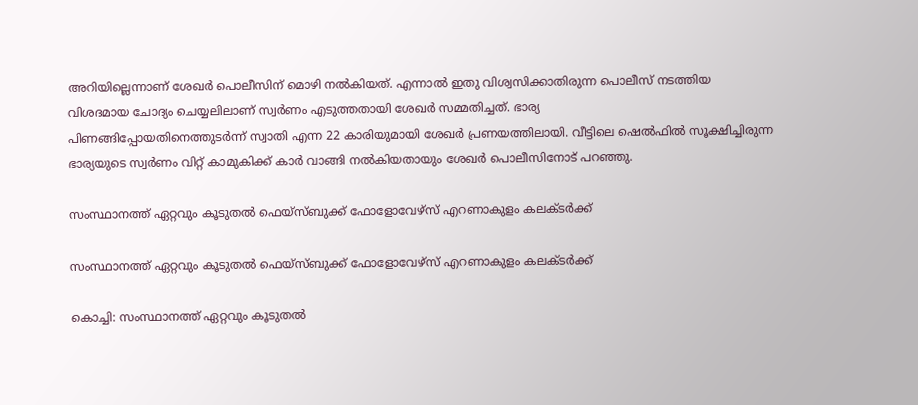അറിയില്ലെന്നാണ് ശേഖർ പൊലീസിന് മൊഴി നൽകിയത്. എന്നാൽ ഇതു വിശ്വസിക്കാതിരുന്ന പൊലീസ് നടത്തിയ വിശദമായ ചോദ്യം ചെയ്യലിലാണ് സ്വർണം എടുത്തതായി ശേഖർ സമ്മതിച്ചത്. ഭാര്യ
പിണങ്ങിപ്പോയതിനെത്തുടർന്ന് സ്വാതി എന്ന 22 കാരിയുമായി ശേഖർ പ്രണയത്തിലായി. വീട്ടിലെ ഷെൽഫിൽ സൂക്ഷിച്ചിരുന്ന ഭാര്യയുടെ സ്വർണം വിറ്റ് കാമുകിക്ക് കാർ വാങ്ങി നൽകിയതായും ശേഖർ പൊലീസിനോട് പറഞ്ഞു.

സംസ്ഥാനത്ത് ഏറ്റവും കൂടുതൽ ഫെയ്സ്ബുക്ക് ഫോളോവേഴ്സ് എറണാകുളം കലക്ടർക്ക്

സംസ്ഥാനത്ത് ഏറ്റവും കൂടുതൽ ഫെയ്സ്ബുക്ക് ഫോളോവേഴ്സ് എറണാകുളം കലക്ടർക്ക്

കൊച്ചി: സംസ്ഥാനത്ത് ഏറ്റവും കൂടുതൽ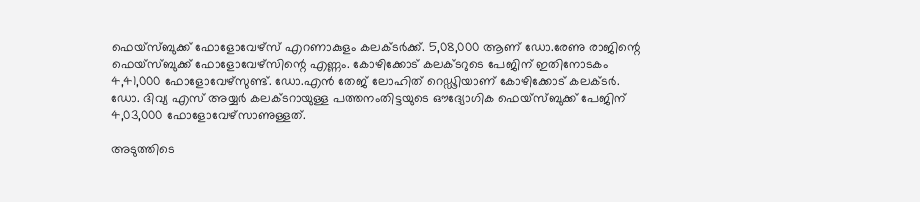ഫെയ്സ്ബുക്ക് ഫോളോവേഴ്സ് എറണാകുളം കലക്ടർക്ക്. 5,08,000 ആണ് ഡോ.രേണു രാജിന്റെ ഫെയ്സ്ബുക്ക് ഫോളോവേഴ്സിന്റെ എണ്ണം. കോഴിക്കോട് കലക്ടറുടെ പേജിന് ഇതിനോടകം 4,41,000 ഫോളോവേഴ്സുണ്ട്. ഡോ.എൻ തേജ് ലോഹിത് റെഡ്ഢിയാണ് കോഴിക്കോട് കലക്ടർ. ഡോ. ദിവ്യ എസ് അയ്യർ കലക്ടറായുള്ള പത്തനംതിട്ടയുടെ ഔദ്യോഗിക ഫെയ്സ്ബുക്ക് പേജിന് 4,03,000 ഫോളോവേഴ്സാണുള്ളത്.

അടുത്തിടെ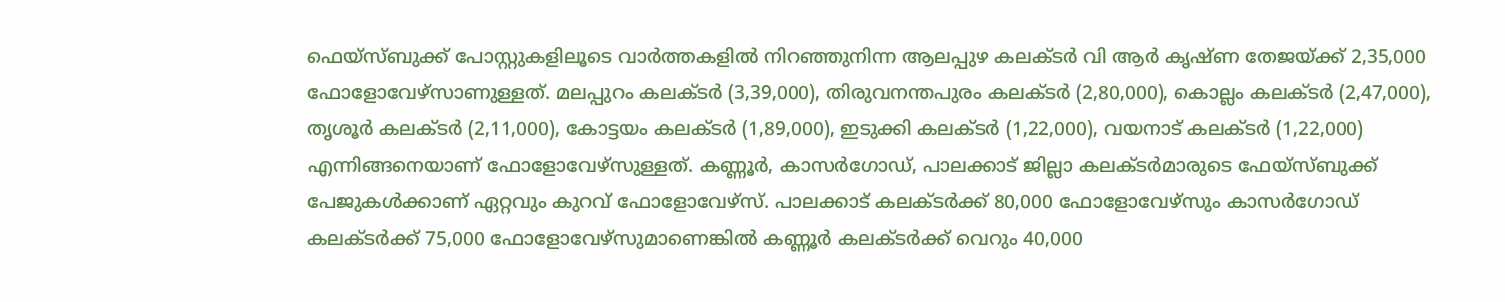ഫെയ്സ്ബുക്ക് പോസ്റ്റുകളിലൂടെ വാർത്തകളിൽ നിറഞ്ഞുനിന്ന ആലപ്പുഴ കലക്ടർ വി ആർ കൃഷ്ണ തേജയ്ക്ക് 2,35,000 ഫോളോവേഴ്സാണുള്ളത്. മലപ്പുറം കലക്ടർ (3,39,000), തിരുവനന്തപുരം കലക്ടർ (2,80,000), കൊല്ലം കലക്ടർ (2,47,000), തൃശൂർ കലക്ടർ (2,11,000), കോട്ടയം കലക്ടർ (1,89,000), ഇടുക്കി കലക്ടർ (1,22,000), വയനാട് കലക്ടർ (1,22,000) എന്നിങ്ങനെയാണ് ഫോളോവേഴ്സുള്ളത്. കണ്ണൂർ, കാസർഗോഡ്, പാലക്കാട് ജില്ലാ കലക്ടർമാരുടെ ഫേയ്സ്ബുക്ക് പേജുകൾക്കാണ് ഏറ്റവും കുറവ് ഫോളോവേഴ്സ്. പാലക്കാട് കലക്ടർക്ക് 80,000 ഫോളോവേഴ്സും കാസർഗോഡ് കലക്ടർക്ക് 75,000 ഫോളോവേഴ്സുമാണെങ്കിൽ കണ്ണൂർ കലക്ടർക്ക് വെറും 40,000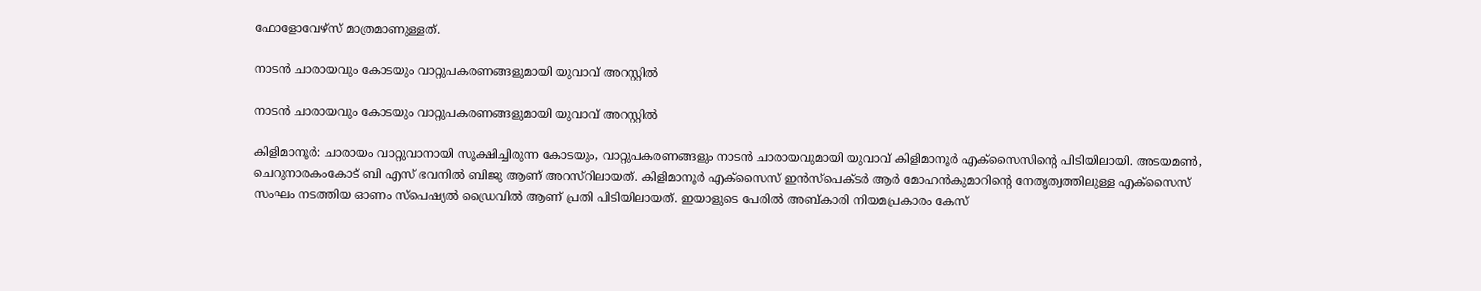ഫോളോവേഴ്സ് മാത്രമാണുള്ളത്.

നാടന്‍ ചാരായവും കോടയും വാറ്റുപകരണങ്ങളുമായി യുവാവ് അറസ്റ്റിൽ

നാടന്‍ ചാരായവും കോടയും വാറ്റുപകരണങ്ങളുമായി യുവാവ് അറസ്റ്റിൽ

കിളിമാനൂർ: ചാരായം വാറ്റുവാനായി സൂക്ഷിച്ചിരുന്ന കോടയും, വാറ്റുപകരണങ്ങളും നാടൻ ചാരായവുമായി യുവാവ് കിളിമാനൂർ എക്സൈസിന്റെ പിടിയിലായി. അടയമൺ, ചെറുനാരകംകോട് ബി എസ് ഭവനിൽ ബിജു ആണ് അറസ്റിലായത്. കിളിമാനൂർ എക്സൈസ് ഇൻസ്പെക്ടർ ആർ മോഹൻകുമാറിന്റെ നേതൃത്വത്തിലുള്ള എക്സൈസ് സംഘം നടത്തിയ ഓണം സ്പെഷ്യൽ ഡ്രൈവിൽ ആണ് പ്രതി പിടിയിലായത്. ഇയാളുടെ പേരിൽ അബ്കാരി നിയമപ്രകാരം കേസ്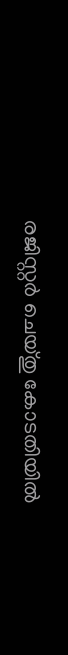രജിസ്റ്റർ ചെയ്തു കോടതിയിൽ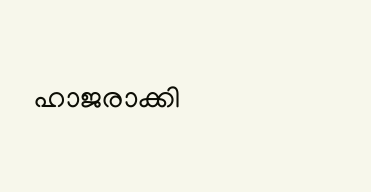ഹാജരാക്കി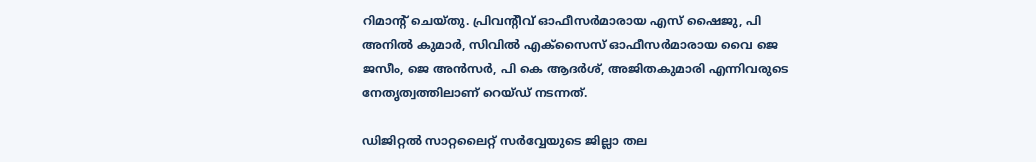റിമാന്റ് ചെയ്തു. പ്രിവൻ്റീവ് ഓഫീസർമാരായ എസ് ഷൈജു, പി അനിൽ കുമാർ, സിവിൽ എക്സൈസ് ഓഫീസർമാരായ വൈ ജെ ജസീം, ജെ അൻസർ, പി കെ ആദർശ്, അജിതകുമാരി എന്നിവരുടെ നേതൃത്വത്തിലാണ് റെയ്‌ഡ് നടന്നത്.

ഡിജിറ്റൽ സാറ്റലൈറ്റ് സർവ്വേയുടെ ജില്ലാ തല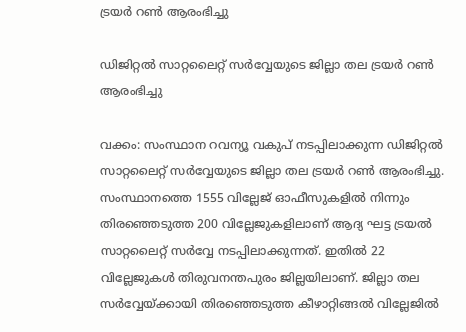ട്രയർ റൺ ആരംഭിച്ചു

ഡിജിറ്റൽ സാറ്റലൈറ്റ് സർവ്വേയുടെ ജില്ലാ തല ട്രയർ റൺ ആരംഭിച്ചു

വക്കം: സംസ്ഥാന റവന്യൂ വകുപ് നടപ്പിലാക്കുന്ന ഡിജിറ്റൽ സാറ്റലൈറ്റ് സർവ്വേയുടെ ജില്ലാ തല ട്രയർ റൺ ആരംഭിച്ചു. സംസ്ഥാനത്തെ 1555 വില്ലേജ് ഓഫീസുകളിൽ നിന്നും തിരഞ്ഞെടുത്ത 200 വില്ലേജുകളിലാണ് ആദ്യ ഘട്ട ട്രയൽ സാറ്റലൈറ്റ് സർവ്വേ നടപ്പിലാക്കുന്നത്. ഇതിൽ 22 വില്ലേജുകൾ തിരുവനന്തപുരം ജില്ലയിലാണ്. ജില്ലാ തല സർവ്വേയ്ക്കായി തിരഞ്ഞെടുത്ത കീഴാറ്റിങ്ങൽ വില്ലേജിൽ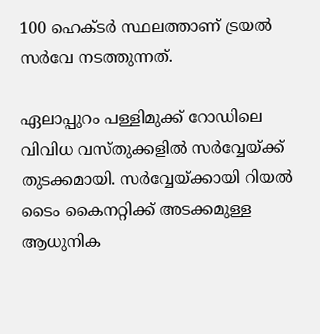100 ഹെക്ടർ സ്ഥലത്താണ് ട്രയൽ സർവേ നടത്തുന്നത്.

ഏലാപ്പുറം പള്ളിമുക്ക് റോഡിലെ വിവിധ വസ്തുക്കളിൽ സർവ്വേയ്ക്ക് തുടക്കമായി. സർവ്വേയ്ക്കായി റിയൽ ടൈം കൈനറ്റിക്ക് അടക്കമുള്ള ആധുനിക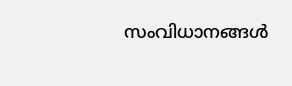സംവിധാനങ്ങൾ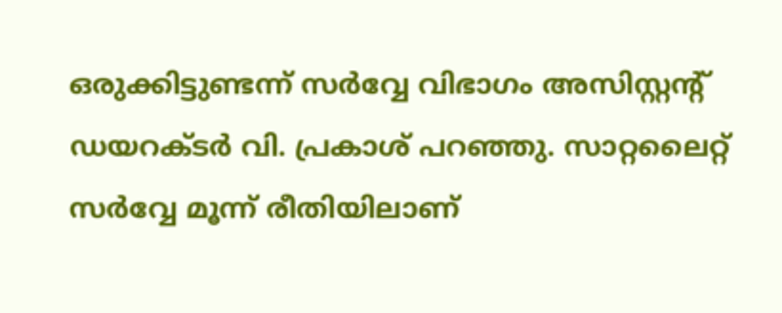ഒരുക്കിട്ടുണ്ടന്ന് സർവ്വേ വിഭാഗം അസിസ്റ്റന്റ് ഡയറക്ടർ വി. പ്രകാശ് പറഞ്ഞു. സാറ്റലൈറ്റ് സർവ്വേ മൂന്ന് രീതിയിലാണ്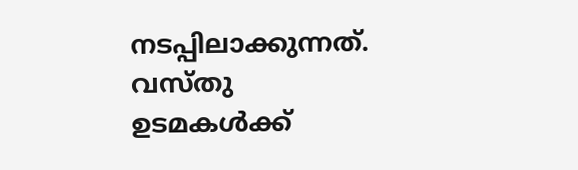നടപ്പിലാക്കുന്നത്. വസ്തു ഉടമകൾക്ക്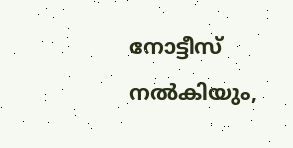നോട്ടീസ് നൽകിയും,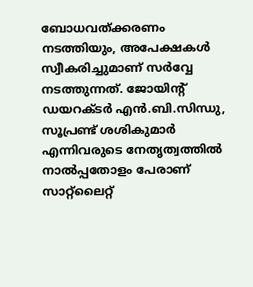ബോധവത്ക്കരണം നടത്തിയും, അപേക്ഷകൾ സ്വീകരിച്ചുമാണ് സർവ്വേ നടത്തുന്നത്. ജോയിന്റ് ഡയറക്ടർ എൻ.ബി.സിന്ധു, സൂപ്രണ്ട് ശശികുമാർ എന്നിവരുടെ നേതൃത്വത്തിൽ നാൽപ്പതോളം പേരാണ് സാറ്റ്ലൈറ്റ്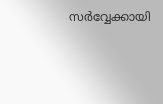സർവ്വേക്കായി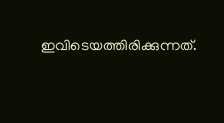ഇവിടെയത്തിരിക്കുന്നത്.